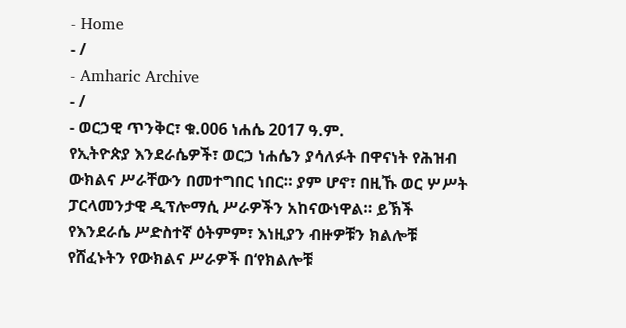- Home
- /
- Amharic Archive
- /
- ወርኃዊ ጥንቅር፣ ቁ.006 ነሐሴ 2017 ዓ.ም.
የኢትዮጵያ እንደራሴዎች፣ ወርኃ ነሐሴን ያሳለፉት በዋናነት የሕዝብ ውክልና ሥራቸውን በመተግበር ነበር። ያም ሆኖ፣ በዚኹ ወር ሦሥት ፓርላመንታዊ ዲፕሎማሲ ሥራዎችን አከናውነዋል። ይኽች የእንደራሴ ሥድስተኛ ዕትምም፣ እነዚያን ብዙዎቹን ክልሎቹ የሸፈኑትን የውክልና ሥራዎች በ‘የክልሎቹ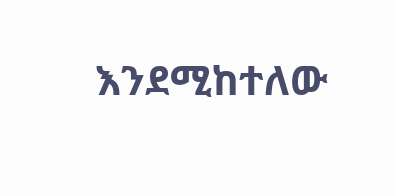እንደሚከተለው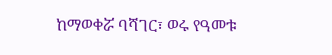ከማወቀሯ ባሻገር፣ ወሩ የዓመቱ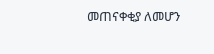መጠናቀቂያ ለመሆን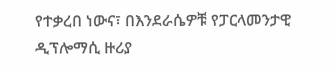የተቃረበ ነውና፣ በእንደራሴዎቹ የፓርላመንታዊ ዲፕሎማሲ ዙሪያ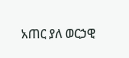አጠር ያለ ወርኃዊ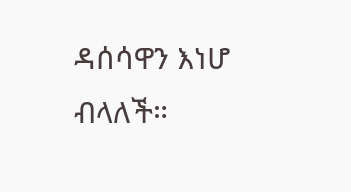ዳሰሳዋን እነሆ ብላለች።